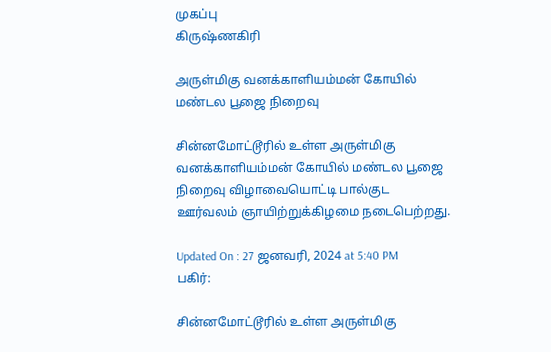முகப்பு
கிருஷ்ணகிரி

அருள்மிகு வனக்காளியம்மன் கோயில் மண்டல பூஜை நிறைவு

சின்னமோட்டூரில் உள்ள அருள்மிகு வனக்காளியம்மன் கோயில் மண்டல பூஜை நிறைவு விழாவையொட்டி பால்குட ஊர்வலம் ஞாயிற்றுக்கிழமை நடைபெற்றது.

Updated On : 27 ஜனவரி, 2024 at 5:40 PM
பகிர்:

சின்னமோட்டூரில் உள்ள அருள்மிகு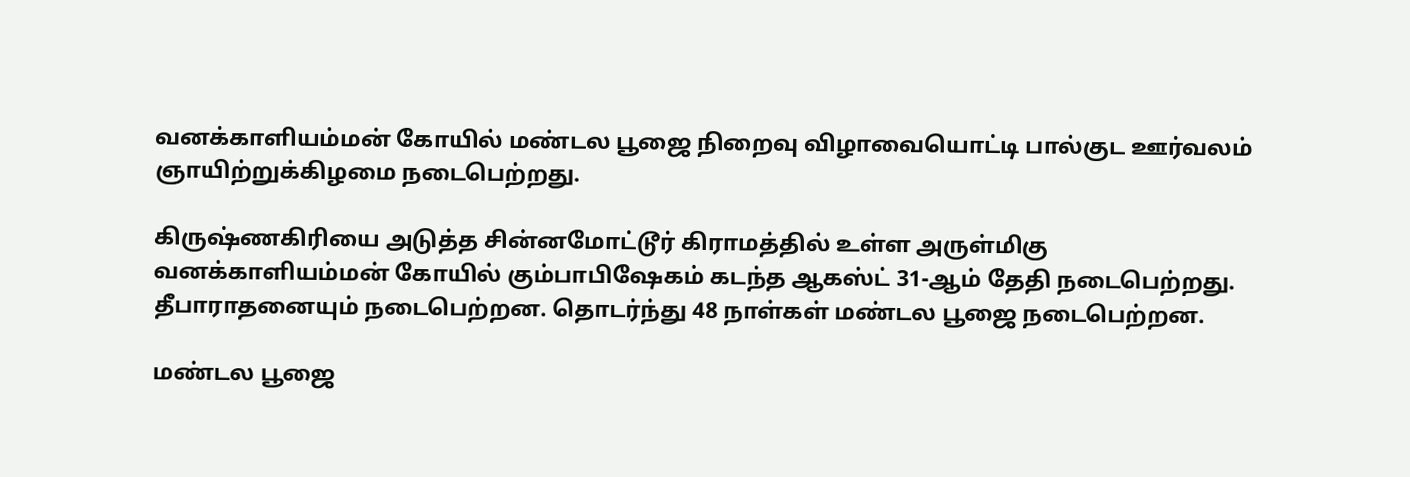வனக்காளியம்மன் கோயில் மண்டல பூஜை நிறைவு விழாவையொட்டி பால்குட ஊர்வலம் ஞாயிற்றுக்கிழமை நடைபெற்றது.

கிருஷ்ணகிரியை அடுத்த சின்னமோட்டூர் கிராமத்தில் உள்ள அருள்மிகு வனக்காளியம்மன் கோயில் கும்பாபிஷேகம் கடந்த ஆகஸ்ட் 31-ஆம் தேதி நடைபெற்றது. தீபாராதனையும் நடைபெற்றன. தொடர்ந்து 48 நாள்கள் மண்டல பூஜை நடைபெற்றன.

மண்டல பூஜை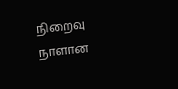நிறைவு நாளான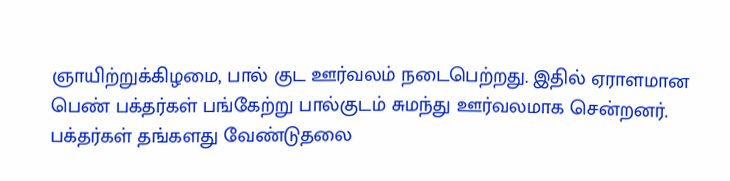ஞாயிற்றுக்கிழமை, பால் குட ஊர்வலம் நடைபெற்றது. இதில் ஏராளமான பெண் பக்தர்கள் பங்கேற்று பால்குடம் சுமந்து ஊர்வலமாக சென்றனர். பக்தர்கள் தங்களது வேண்டுதலை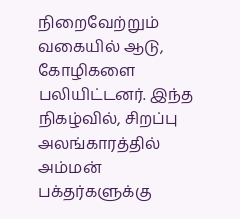நிறைவேற்றும் வகையில் ஆடு, கோழிகளை பலியிட்டனர். இந்த நிகழ்வில், சிறப்பு அலங்காரத்தில் அம்மன் பக்தர்களுக்கு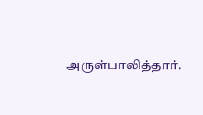அருள்பாலித்தார்.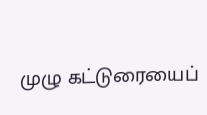முழு கட்டுரையைப்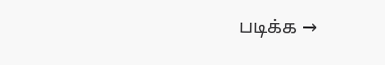படிக்க →